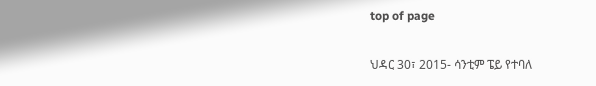top of page

ህዳር 30፣ 2015- ሳንቲም ፔይ የተባለ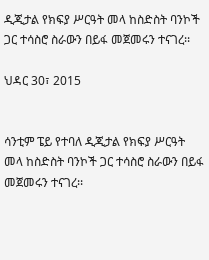ዲጂታል የክፍያ ሥርዓት መላ ከስድስት ባንኮች ጋር ተሳስሮ ስራውን በይፋ መጀመሩን ተናገረ፡፡

ህዳር 30፣ 2015


ሳንቲም ፔይ የተባለ ዲጂታል የክፍያ ሥርዓት መላ ከስድስት ባንኮች ጋር ተሳስሮ ስራውን በይፋ መጀመሩን ተናገረ፡፡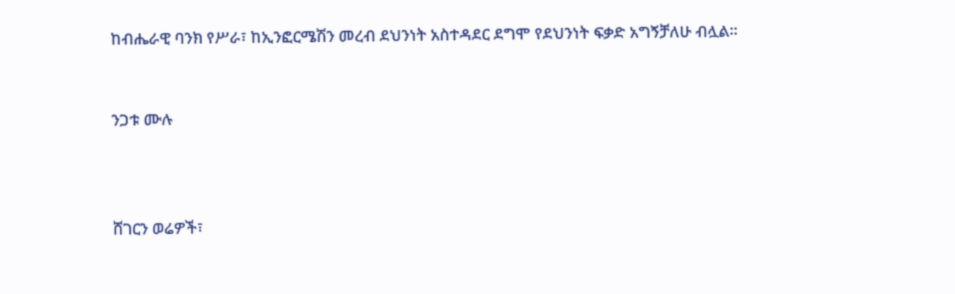ከብሔራዊ ባንክ የሥራ፣ ከኢንፎርሜሽን መረብ ደህንነት አስተዳደር ደግሞ የደህንነት ፍቃድ አግኝቻለሁ ብሏል፡፡


ንጋቱ ሙሉ



ሸገርን ወሬዎች፣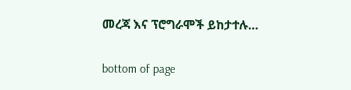መረጃ እና ፕሮግራሞች ይከታተሉ…

bottom of page